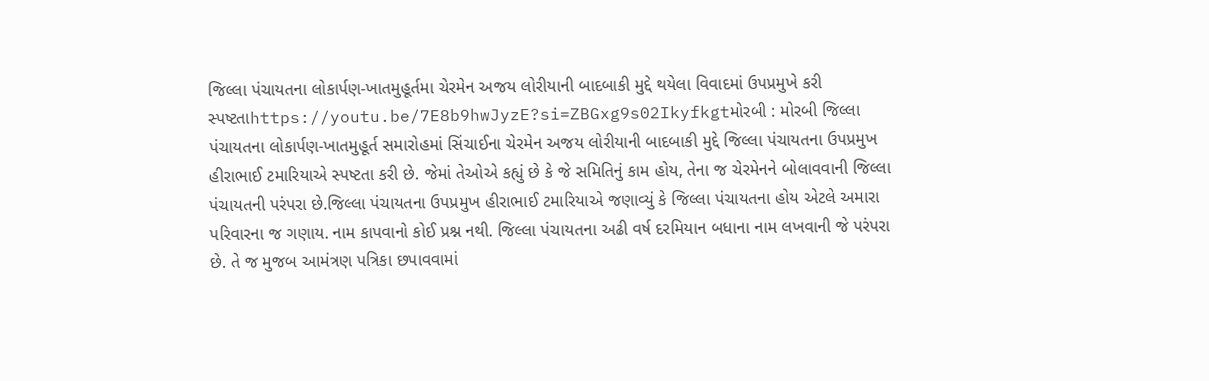જિલ્લા પંચાયતના લોકાર્પણ-ખાતમુહૂર્તમા ચેરમેન અજય લોરીયાની બાદબાકી મુદ્દે થયેલા વિવાદમાં ઉપપ્રમુખે કરી સ્પષ્ટતાhttps://youtu.be/7E8b9hwJyzE?si=ZBGxg9s02Ikyfkgtમોરબી : મોરબી જિલ્લા પંચાયતના લોકાર્પણ-ખાતમુહૂર્ત સમારોહમાં સિંચાઈના ચેરમેન અજય લોરીયાની બાદબાકી મુદ્દે જિલ્લા પંચાયતના ઉપપ્રમુખ હીરાભાઈ ટમારિયાએ સ્પષ્ટતા કરી છે. જેમાં તેઓએ કહ્યું છે કે જે સમિતિનું કામ હોય, તેના જ ચેરમેનને બોલાવવાની જિલ્લા પંચાયતની પરંપરા છે.જિલ્લા પંચાયતના ઉપપ્રમુખ હીરાભાઈ ટમારિયાએ જણાવ્યું કે જિલ્લા પંચાયતના હોય એટલે અમારા પરિવારના જ ગણાય. નામ કાપવાનો કોઈ પ્રશ્ન નથી. જિલ્લા પંચાયતના અઢી વર્ષ દરમિયાન બધાના નામ લખવાની જે પરંપરા છે. તે જ મુજબ આમંત્રણ પત્રિકા છપાવવામાં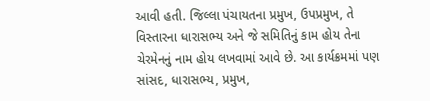આવી હતી. જિલ્લા પંચાયતના પ્રમુખ, ઉપપ્રમુખ, તે વિસ્તારના ધારાસભ્ય અને જે સમિતિનું કામ હોય તેના ચેરમેનનું નામ હોય લખવામાં આવે છે. આ કાર્યક્રમમાં પણ સાંસદ, ધારાસભ્ય, પ્રમુખ,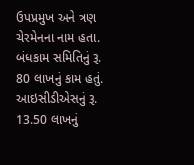ઉપપ્રમુખ અને ત્રણ ચેરમેનના નામ હતા. બંધકામ સમિતિનું રૂ. 80 લાખનું કામ હતું. આઇસીડીએસનું રૂ. 13.50 લાખનું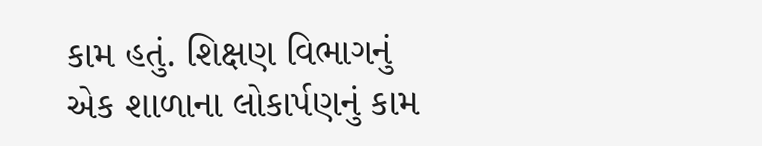કામ હતું. શિક્ષણ વિભાગનું એક શાળાના લોકાર્પણનું કામ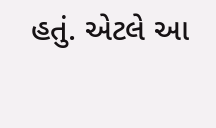હતું. એટલે આ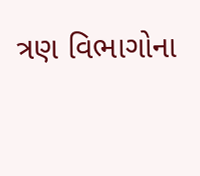ત્રણ વિભાગોના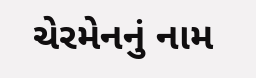ચેરમેનનું નામ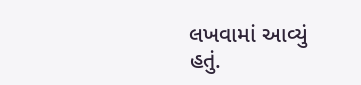લખવામાં આવ્યું હતું.